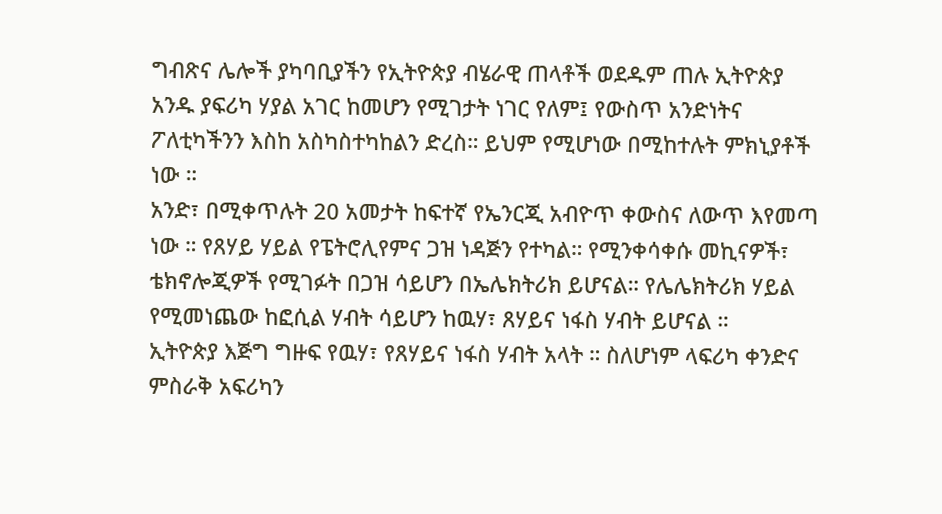ግብጽና ሌሎች ያካባቢያችን የኢትዮጵያ ብሄራዊ ጠላቶች ወደዱም ጠሉ ኢትዮጵያ አንዱ ያፍሪካ ሃያል አገር ከመሆን የሚገታት ነገር የለም፤ የውስጥ አንድነትና ፖለቲካችንን እስከ አስካስተካከልን ድረስ። ይህም የሚሆነው በሚከተሉት ምክኒያቶች ነው ።
አንድ፣ በሚቀጥሉት 20 አመታት ከፍተኛ የኤንርጂ አብዮጥ ቀውስና ለውጥ እየመጣ ነው ። የጸሃይ ሃይል የፔትሮሊየምና ጋዝ ነዳጅን የተካል። የሚንቀሳቀሱ መኪናዎች፣ ቴክኖሎጂዎች የሚገፉት በጋዝ ሳይሆን በኤሌክትሪክ ይሆናል። የሌሌክትሪክ ሃይል የሚመነጨው ከፎሲል ሃብት ሳይሆን ከዉሃ፣ ጸሃይና ነፋስ ሃብት ይሆናል ።
ኢትዮጵያ እጅግ ግዙፍ የዉሃ፣ የጸሃይና ነፋስ ሃብት አላት ። ስለሆነም ላፍሪካ ቀንድና ምስራቅ አፍሪካን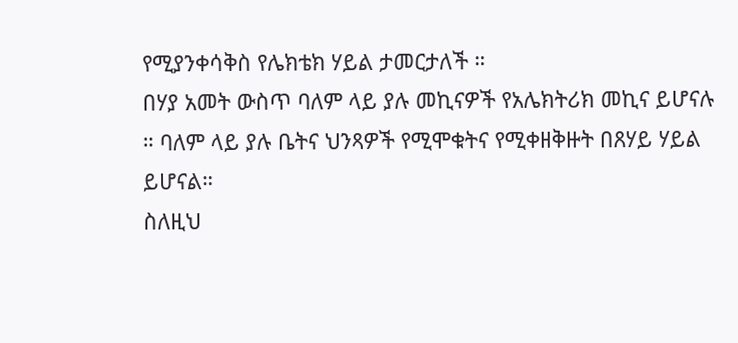የሚያንቀሳቅስ የሌክቴክ ሃይል ታመርታለች ።
በሃያ አመት ውስጥ ባለም ላይ ያሉ መኪናዎች የአሌክትሪክ መኪና ይሆናሉ ። ባለም ላይ ያሉ ቤትና ህንጻዎች የሚሞቁትና የሚቀዘቅዙት በጸሃይ ሃይል ይሆናል።
ስለዚህ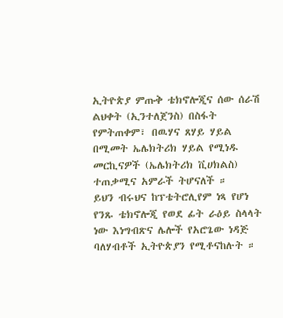ኢትዮጵያ ምጡቅ ቴክኖሎጂና ሰው ሰራሽ ልህቀት (ኢንተለጀንስ) በስፋት የምትጠቀም፣ በዉሃና ጸሃይ ሃይል በሚመት ኤሌክትሪክ ሃይል የሚነዱ መርኪናዎች (ኤሌክትሪክ ቪሀክልስ) ተጠቃሚና አምራች ትሆናለች ።
ይህን ብሩህና ከፕቴትሮሊየም ነጻ የሆነ የንጹ ቴክኖሎጂ የወደ ፊት ራዕይ ስላላት ነው እነግብጽና ሌሎች የአሮጌው ነዳጅ ባለሃብቶች ኢትዮጵያን የሚቶናከሉት ።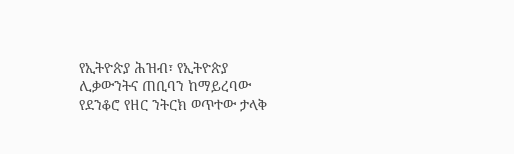የኢትዮጵያ ሕዝብ፣ የኢትዮጵያ ሊቃውንትና ጠቢባን ከማይረባው የደንቆሮ የዘር ንትርክ ወጥተው ታላቅ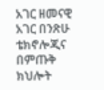አገር ዘመናዊ አገር በንጽሁ ቴክኖሎጂና በምጡቅ ክህሎት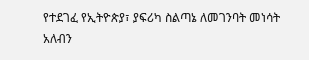የተደገፈ የኢትዮጵያ፣ ያፍሪካ ስልጣኔ ለመገንባት መነሳት አለብን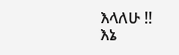እላለሁ !!
እኔ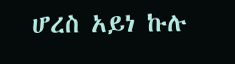ሆረስ አይነ ኩሉ